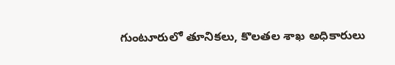గుంటూరులో తూనికలు, కొలతల శాఖ అధికారులు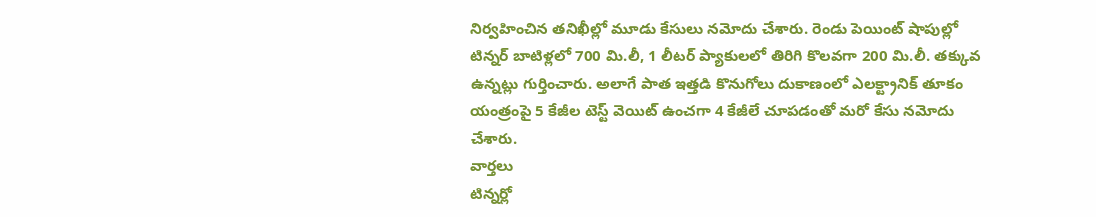నిర్వహించిన తనిఖీల్లో మూడు కేసులు నమోదు చేశారు. రెండు పెయింట్ షాపుల్లో టిన్నర్ బాటిళ్లలో 700 మి.లీ, 1 లీటర్ ప్యాకులలో తిరిగి కొలవగా 200 మి.లీ. తక్కువ ఉన్నట్లు గుర్తించారు. అలాగే పాత ఇత్తడి కొనుగోలు దుకాణంలో ఎలక్ట్రానిక్ తూకం యంత్రంపై 5 కేజీల టెస్ట్ వెయిట్ ఉంచగా 4 కేజీలే చూపడంతో మరో కేసు నమోదు చేశారు.
వార్తలు
టిన్నర్లో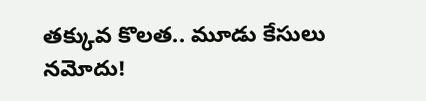తక్కువ కొలత.. మూడు కేసులు నమోదు!